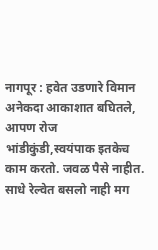नागपूर : हवेत उडणारे विमान अनेकदा आकाशात बघितले, आपण रोज भांडीकुंडी,स्वयंपाक इतकेच काम करतो. जवळ पैसे नाहीत. साधे रेल्वेत बसलो नाही मग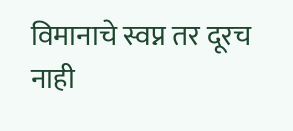विमानाचे स्वप्न तर दूरच नाही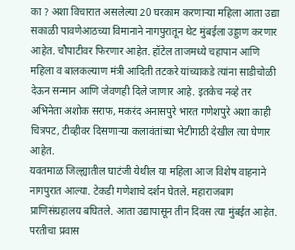का ? अशा विचारात असलेल्या 20 घरकाम करणाऱ्या महिला आता उद्या सकाळी पावणेआठच्या विमानाने नागपुरातून थेट मुंबईला उड्डाण करणार आहेत. चौपाटीवर फिरणार आहेत. हॉटेल ताजमध्ये चहापान आणि महिला व बालकल्याण मंत्री आदिती तटकरे यांच्याकडे त्यांना साडीचोळी देऊन सन्मान आणि जेवणही दिले जाणार आहे. इतकेच नव्हे तर अभिनेता अशोक सराफ, मकरंद अनासपुरे भारत गणेशपुरे अशा काही चित्रपट, टीव्हीवर दिसणाऱ्या कलावंतांच्या भेटीगाठी देखील त्या घेणार आहेत.
यवतमाळ जिल्ह्यातील घाटंजी येथील या महिला आज विशेष वाहनाने नागपुरात आल्या. टेकडी गणेशाचे दर्शन घेतले. महाराजबाग प्राणिसंग्रहालय बघितले. आता उद्यापासून तीन दिवस त्या मुंबईत आहेत. परतीचा प्रवास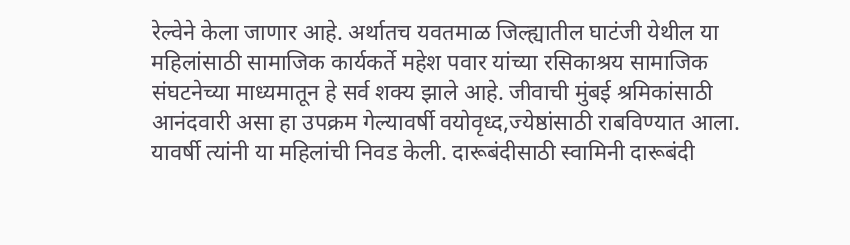रेल्वेने केला जाणार आहे. अर्थातच यवतमाळ जिल्ह्यातील घाटंजी येथील या महिलांसाठी सामाजिक कार्यकर्ते महेश पवार यांच्या रसिकाश्रय सामाजिक संघटनेच्या माध्यमातून हे सर्व शक्य झाले आहे. जीवाची मुंबई श्रमिकांसाठी आनंदवारी असा हा उपक्रम गेल्यावर्षी वयोवृध्द,ज्येष्ठांसाठी राबविण्यात आला. यावर्षी त्यांनी या महिलांची निवड केली. दारूबंदीसाठी स्वामिनी दारूबंदी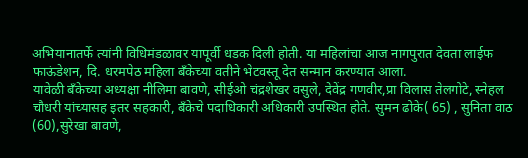अभियानातर्फे त्यांनी विधिमंडळावर यापूर्वी धडक दिली होती. या महिलांचा आज नागपुरात देवता लाईफ फाऊंडेशन, दि. धरमपेठ महिला बँकेच्या वतीने भेटवस्तू देत सन्मान करण्यात आला.
यावेळी बँकेच्या अध्यक्षा नीलिमा बावणे, सीईओ चंद्रशेखर वसुले, देवेंद्र गणवीर,प्रा विलास तेलगोटे, स्नेहल चौधरी यांच्यासह इतर सहकारी, बँकेचे पदाधिकारी अधिकारी उपस्थित होते. सुमन ढोके( 65) , सुनिता वाठ (60),सुरेखा बावणे,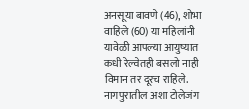अनसूया बावणे (46), शोभा वाहिले (60) या महिलांनी यावेळी आपल्या आयुष्यात कधी रेल्वेतही बसलो नाही विमान तर दूरच राहिले. नागपुरातील अशा टोलेजंग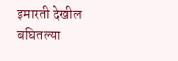इमारती देखील बघितल्या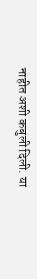नाहीत अशी कबुली दिली. या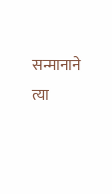सन्मानाने त्या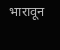भारावून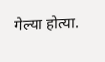गेल्या होत्या.